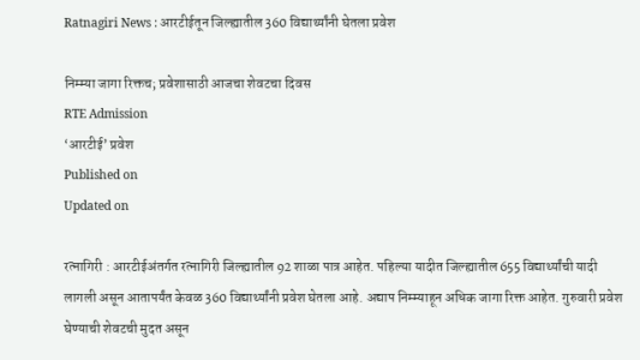Ratnagiri News : आरटीईतून जिल्ह्यातील 360 विद्यार्थ्यांनी घेतला प्रवेश

निम्म्या जागा रिक्तच; प्रवेशासाठी आजचा शेवटचा दिवस
RTE Admission
‘आरटीई‌’ प्रवेश
Published on
Updated on

रत्नागिरी : आरटीईअंतर्गत रत्नागिरी जिल्ह्यातील 92 शाळा पात्र आहेत. पहिल्या यादीत जिल्ह्यातील 655 विद्यार्थ्यांची यादी लागली असून आतापर्यंत केवळ 360 विद्यार्थ्यांनी प्रवेश घेतला आहे. अद्याप निम्म्याहून अधिक जागा रिक्त आहेत. गुरुवारी प्रवेश घेण्याची शेवटची मुदत असून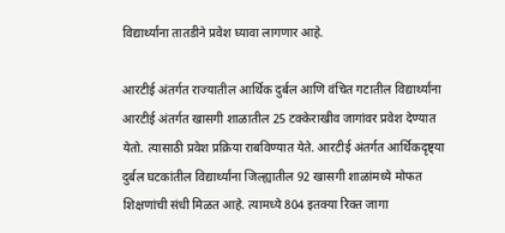विद्यार्थ्यांना तातडीने प्रवेश घ्यावा लागणार आहे.

आरटीई अंतर्गत राज्यातील आर्थिक दुर्बल आणि वंचित गटातील विद्यार्थ्यांना आरटीई अंतर्गत खासगी शाळातील 25 टक्केराखीव जागांवर प्रवेश देण्यात येतो. त्यासाठी प्रवेश प्रक्रिया राबविण्यात येते. आरटीई अंतर्गत आर्थिकदृष्ट्या दुर्बल घटकांतील विद्यार्थ्यांना जिल्ह्यातील 92 खासगी शाळांमध्ये मोफत शिक्षणांची संधी मिळत आहे. त्यामध्ये 804 इतक्या रिक्त जागा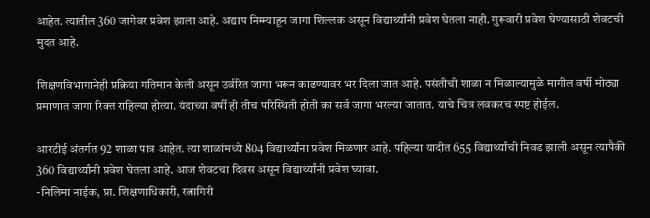आहेत. त्यातील 360 जागेवर प्रवेश झाला आहे. अद्याप निम्म्याहून जागा शिल्लक असून विद्यार्थ्यांनी प्रवेश घेतला नाही. गुरूवारी प्रवेश घेण्यासाठी शेवटची मुदत आहे.

शिक्षणविभागानेही प्रक्रिया गतिमान केली असून उर्वरित जागा भरून काढण्यावर भर दिला जात आहे. पसंतीची शाळा न मिळाल्यामुळे मागील वर्षी मोठ्या प्रमाणात जागा रिक्त राहिल्या होत्या. यंदाच्या वर्षी ही तीच परिस्थिती होती का सर्व जागा भरल्या जातात. याचे चित्र लवकरच स्पष्ट होईल.

आरटीई अंतर्गत 92 शाळा पात्र आहेत. त्या शाळांमध्ये 804 विद्यार्थ्यांना प्रवेश मिळणार आहे. पहिल्या यादीत 655 विद्यार्थ्यांची निवड झाली असून त्यापैकी 360 विद्यार्थ्यांनी प्रवेश घेतला आहे. आज शेवटचा दिवस असून विद्यार्थ्यांनी प्रवेश घ्यावा.
-निलिमा नाईक, प्रा. शिक्षणाधिकारी, रत्नागिरी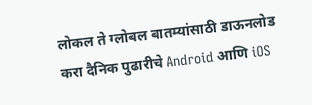लोकल ते ग्लोबल बातम्यांसाठी डाऊनलोड करा दैनिक पुढारीचे Android आणि iOS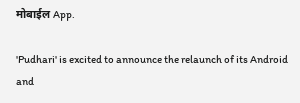मोबाईल App.

'Pudhari' is excited to announce the relaunch of its Android and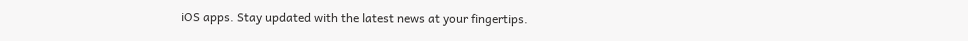iOS apps. Stay updated with the latest news at your fingertips.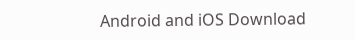Android and iOS Download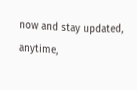now and stay updated, anytime,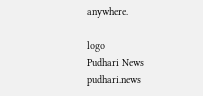anywhere.

logo
Pudhari News
pudhari.news